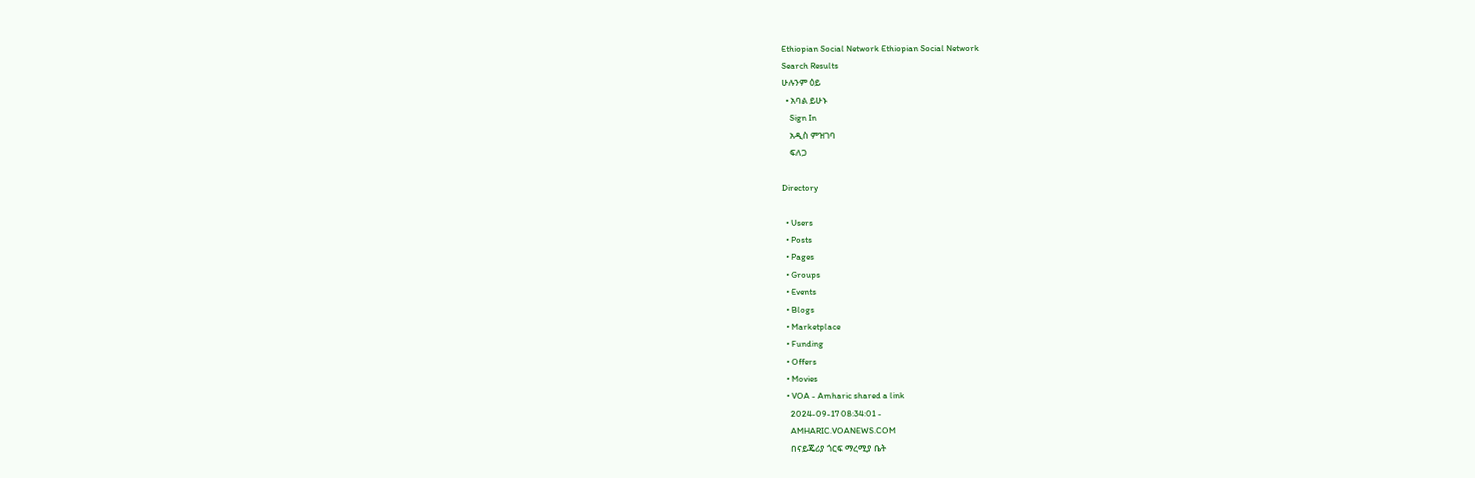Ethiopian Social Network Ethiopian Social Network
Search Results
ሁሉንም ዕይ
  • አባል ይሁኑ
    Sign In
    አዲስ ምዝገባ
    ፍለጋ

Directory

  • Users
  • Posts
  • Pages
  • Groups
  • Events
  • Blogs
  • Marketplace
  • Funding
  • Offers
  • Movies
  • VOA - Amharic shared a link
    2024-09-17 08:34:01 -
    AMHARIC.VOANEWS.COM
    በናይጄሪያ ጎርፍ ማረሚያ ቤት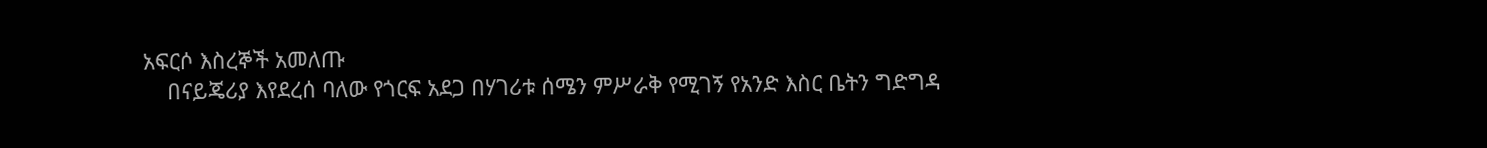አፍርሶ እስረኞች አመለጡ
    በናይጄሪያ እየደረሰ ባለው የጎርፍ አደጋ በሃገሪቱ ሰሜን ምሥራቅ የሚገኝ የአንድ እስር ቤትን ግድግዳ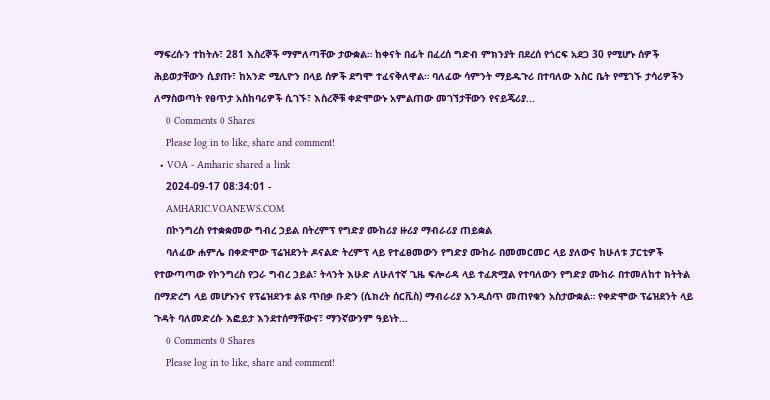ማፍረሱን ተከትሉ፣ 281 እስረኞች ማምለጣቸው ታውቋል። ከቀናት በፊት በፈረሰ ግድብ ምክንያት በደረሰ የጎርፍ አደጋ 30 የሚሆኑ ሰዎች ሕይወታቸውን ሲያጡ፣ ከአንድ ሚሊዮን በላይ ሰዎች ደግሞ ተፈናቅለዋል። ባለፈው ሳምንት ማይዱጉሪ በተባለው እስር ቤት የሚገኙ ታሳሪዎችን ለማስወጣት የፀጥታ አስከባሪዎች ሲገኙ፣ እስረኞቹ ቀድሞውኑ አምልጠው መገኘታቸውን የናይጄሪያ...
    0 Comments 0 Shares
    Please log in to like, share and comment!
  • VOA - Amharic shared a link
    2024-09-17 08:34:01 -
    AMHARIC.VOANEWS.COM
    በኮንግረስ የተቋቋመው ግብረ ኃይል በትረምፕ የግድያ ሙከሪያ ዙሪያ ማብራሪያ ጠይቋል
    ባለፈው ሐምሌ በቀድሞው ፕሬዝደንት ዶናልድ ትረምፕ ላይ የተፈፀመውን የግድያ ሙከራ በመመርመር ላይ ያለውና ከሁለቱ ፓርቲዎች የተውጣጣው የኮንግረስ የጋራ ግብረ ኃይል፣ ትላንት እሁድ ለሁለተኛ ጊዜ ፍሎሪዳ ላይ ተፈጽሟል የተባለውን የግድያ ሙከራ በተመለከተ ክትትል በማድረግ ላይ መሆኑንና የፕሬዝደንቱ ልዩ ጥበቃ ቡድን (ሲክረት ሰርቪስ) ማብራሪያ እንዲሰጥ መጠየቁን አስታውቋል። የቀድሞው ፕሬዝደንት ላይ ጉዳት ባለመድረሱ እፎይታ እንደተሰማቸውና፣ ማንኛውንም ዓይነት...
    0 Comments 0 Shares
    Please log in to like, share and comment!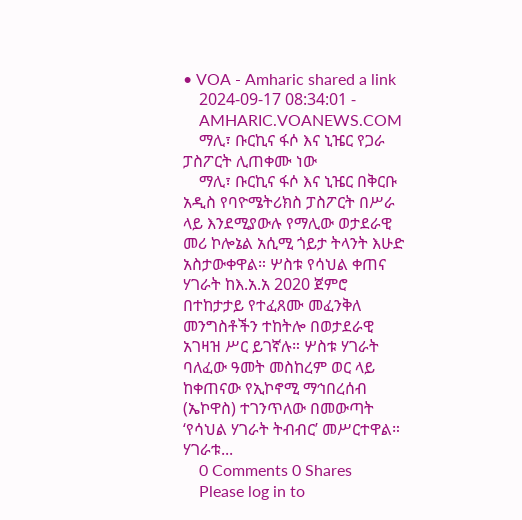• VOA - Amharic shared a link
    2024-09-17 08:34:01 -
    AMHARIC.VOANEWS.COM
    ማሊ፣ ቡርኪና ፋሶ እና ኒዤር የጋራ ፓስፖርት ሊጠቀሙ ነው
    ማሊ፣ ቡርኪና ፋሶ እና ኒዤር በቅርቡ አዲስ የባዮሜትሪክስ ፓስፖርት በሥራ ላይ እንደሚያውሉ የማሊው ወታደራዊ መሪ ኮሎኔል አሲሚ ጎይታ ትላንት እሁድ አስታውቀዋል። ሦስቱ የሳህል ቀጠና ሃገራት ከእ.አ.አ 2020 ጀምሮ በተከታታይ የተፈጸሙ መፈንቅለ መንግስቶችን ተከትሎ በወታደራዊ አገዛዝ ሥር ይገኛሉ። ሦስቱ ሃገራት ባለፈው ዓመት መስከረም ወር ላይ ከቀጠናው የኢኮኖሚ ማኅበረሰብ (ኤኮዋስ) ተገንጥለው በመውጣት ‘የሳህል ሃገራት ትብብር’ መሥርተዋል። ሃገራቱ...
    0 Comments 0 Shares
    Please log in to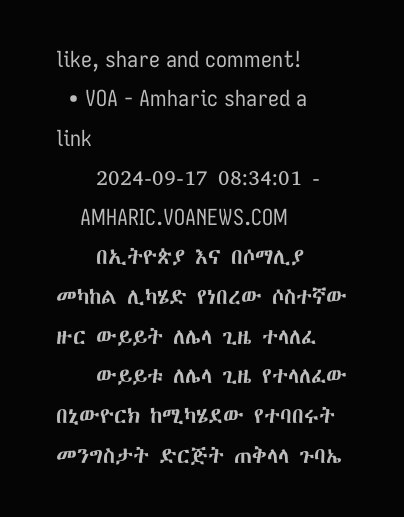like, share and comment!
  • VOA - Amharic shared a link
    2024-09-17 08:34:01 -
    AMHARIC.VOANEWS.COM
    በኢትዮጵያ እና በሶማሊያ መካከል ሊካሄድ የነበረው ሶስተኛው ዙር ውይይት ለሌላ ጊዜ ተላለፈ
    ውይይቱ ለሌላ ጊዜ የተላለፈው በኒውዮርክ ከሚካሄደው የተባበሩት መንግስታት ድርጅት ጠቅላላ ጉባኤ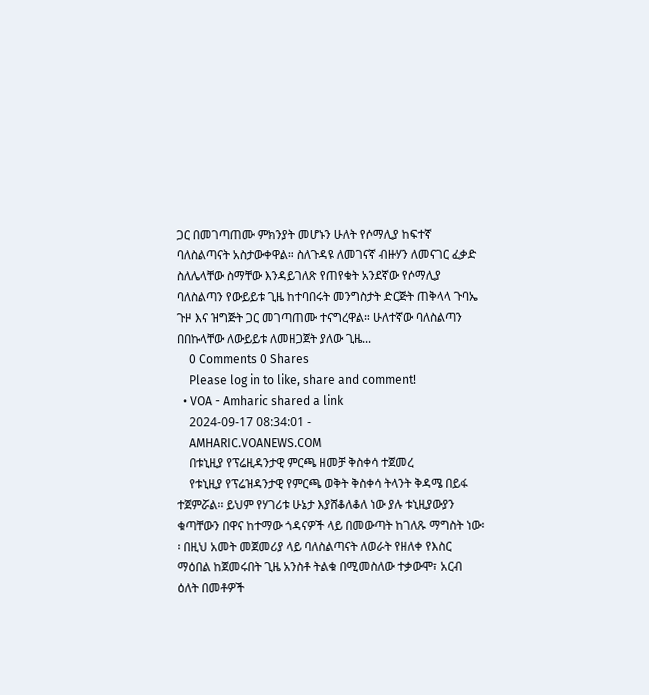ጋር በመገጣጠሙ ምክንያት መሆኑን ሁለት የሶማሊያ ከፍተኛ ባለስልጣናት አስታውቀዋል። ስለጉዳዩ ለመገናኛ ብዙሃን ለመናገር ፈቃድ ስለሌላቸው ስማቸው እንዳይገለጽ የጠየቁት አንደኛው የሶማሊያ ባለስልጣን የውይይቱ ጊዜ ከተባበሩት መንግስታት ድርጅት ጠቅላላ ጉባኤ ጉዞ እና ዝግጅት ጋር መገጣጠሙ ተናግረዋል። ሁለተኛው ባለስልጣን በበኩላቸው ለውይይቱ ለመዘጋጀት ያለው ጊዜ...
    0 Comments 0 Shares
    Please log in to like, share and comment!
  • VOA - Amharic shared a link
    2024-09-17 08:34:01 -
    AMHARIC.VOANEWS.COM
    በቱኒዚያ የፕሬዚዳንታዊ ምርጫ ዘመቻ ቅስቀሳ ተጀመረ
    የቱኒዚያ የፕሬዝዳንታዊ የምርጫ ወቅት ቅስቀሳ ትላንት ቅዳሜ በይፋ ተጀምሯል፡፡ ይህም የሃገሪቱ ሁኔታ እያሸቆለቆለ ነው ያሉ ቱኒዚያውያን ቁጣቸውን በዋና ከተማው ጎዳናዎች ላይ በመውጣት ከገለጹ ማግስት ነው፡፡ በዚህ አመት መጀመሪያ ላይ ባለስልጣናት ለወራት የዘለቀ የእስር ማዕበል ከጀመሩበት ጊዜ አንስቶ ትልቁ በሚመስለው ተቃውሞ፣ አርብ ዕለት በመቶዎች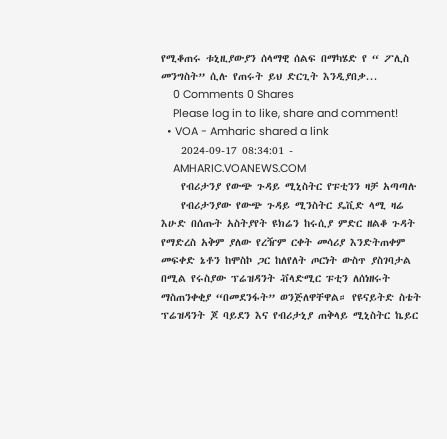የሚቆጠሩ ቱኒዚያውያን ሰላማዊ ሰልፍ በማካሄድ የ “ ፖሊስ መንግስት” ሲሉ የጠሩት ይህ ድርጊት እንዲያበቃ...
    0 Comments 0 Shares
    Please log in to like, share and comment!
  • VOA - Amharic shared a link
    2024-09-17 08:34:01 -
    AMHARIC.VOANEWS.COM
    የብሪታንያ የውጭ ጉዳይ ሚኒስትር የፑቲንን ዛቻ አጣጣሉ
    የብሪታንያው የውጭ ጉዳይ ሚንስትር ዴቪድ ላሚ ዛሬ እሁድ በሰጡት አስትያየት ዩክሬን ከሩሲያ ምድር ዘልቆ ጉዳት የማድረስ አቅም ያለው የረዥም ርቀት መሳሪያ እንድትጠቀም መፍቀድ ኔቶን ከሞስኮ ጋር ከለየለት ጦርነት ውስጥ ያስገባታል በሚል የሩስያው ፕሬዝዳንት ቭላድሚር ፑቲን ለሰነዘሩት ማስጠንቀቂያ “በመደንፋት” ወንጅለዋቸዋል። የዩናይትድ ስቴት ፕሬዝዳንት ጆ ባይደን እና የብሪታኒያ ጠቅላይ ሚኒስትር ኬይር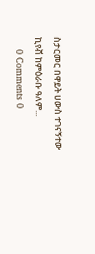ስታርመር በዋይት ሀውስ ተገናኝተው ኪየቭ ከምዕራቡ ዓለም...
    0 Comments 0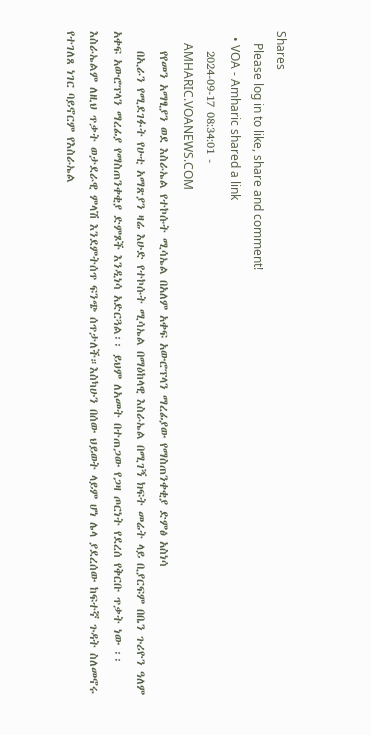Shares
    Please log in to like, share and comment!
  • VOA - Amharic shared a link
    2024-09-17 08:34:01 -
    AMHARIC.VOANEWS.COM
    የየመን አማፂያን ወደ እስራኤል የተኮሱት ሚሳኤል በአለም አቀፍ አውሮፕላን ማረፊያው የማስጠንቀቂያ ድምፅ አስነሳ
    በኢራን የሚደገፉት የሁቲ አማጽያን ዛሬ እሁድ የተኮሱት ሚሳኤል በማዕከላዊ እስራኤል በሚገኝ ክፍት መሬት ላይ ቢያርፍም በቤን ጉሪዮን ዓለም አቀፍ አውሮፕላን ማረፊያ የማስጠንቀቂያ ድምጾች እንዲነሳ አድርጓል፡፡ ይህም ለአመት በተጠጋው የጋዛ ጦርነት የደረሰ የቅርቡ ጥቃት ነው ፡፡ እስራኤልም ለዚህ ጥቃት ወታደራዊ ምላሽ እንደምትሰጥ ፍንጭ ሰጥታለች።እስካሁን በሰው ህይወት ላይም ሆነ ሌላ ያደረሰው ከፍተኛ ጉዳት ስለመኖሩ የተገለጸ ነገር ባይኖርም የእስራኤል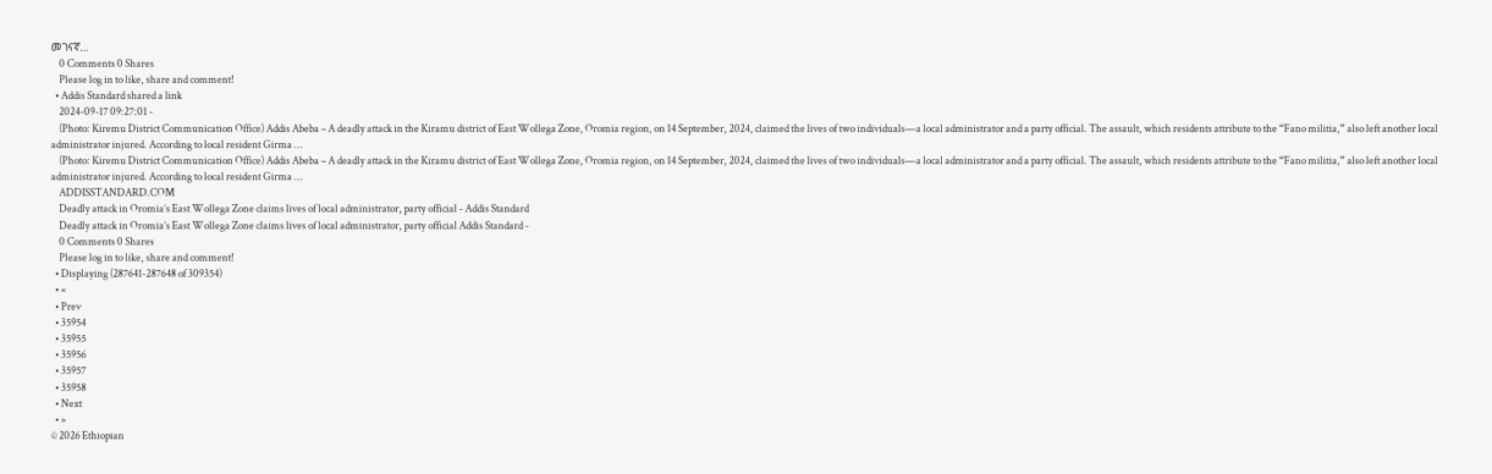መገናኛ...
    0 Comments 0 Shares
    Please log in to like, share and comment!
  • Addis Standard shared a link
    2024-09-17 09:27:01 -
    (Photo: Kiremu District Communication Office) Addis Abeba – A deadly attack in the Kiramu district of East Wollega Zone, Oromia region, on 14 September, 2024, claimed the lives of two individuals—a local administrator and a party official. The assault, which residents attribute to the “Fano militia,” also left another local administrator injured. According to local resident Girma …
    (Photo: Kiremu District Communication Office) Addis Abeba – A deadly attack in the Kiramu district of East Wollega Zone, Oromia region, on 14 September, 2024, claimed the lives of two individuals—a local administrator and a party official. The assault, which residents attribute to the “Fano militia,” also left another local administrator injured. According to local resident Girma …
    ADDISSTANDARD.COM
    Deadly attack in Oromia’s East Wollega Zone claims lives of local administrator, party official - Addis Standard
    Deadly attack in Oromia’s East Wollega Zone claims lives of local administrator, party official Addis Standard -
    0 Comments 0 Shares
    Please log in to like, share and comment!
  • Displaying (287641-287648 of 309354)
  • «
  • Prev
  • 35954
  • 35955
  • 35956
  • 35957
  • 35958
  • Next
  • »
© 2026 Ethiopian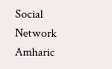Social Network Amharic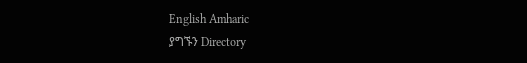English Amharic
ያግኙን Directory